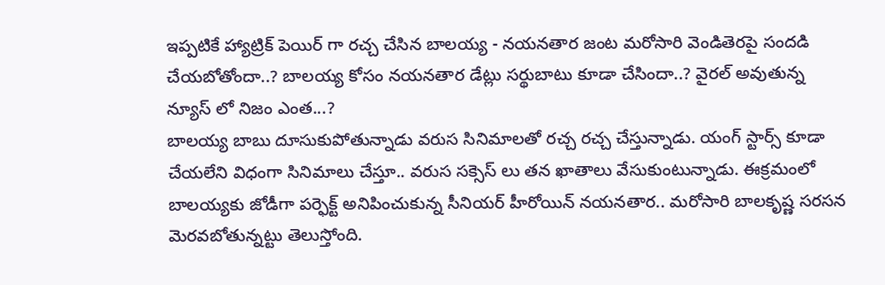ఇప్పటికే హ్యాట్రిక్ పెయిర్ గా రచ్చ చేసిన బాలయ్య - నయనతార జంట మరోసారి వెండితెరపై సందడి చేయబోతోందా..? బాలయ్య కోసం నయనతార డేట్లు సర్థుబాటు కూడా చేసిందా..? వైరల్ అవుతున్న న్యూస్ లో నిజం ఎంత...?
బాలయ్య బాబు దూసుకుపోతున్నాడు వరుస సినిమాలతో రచ్చ రచ్చ చేస్తున్నాడు. యంగ్ స్టార్స్ కూడా చేయలేని విధంగా సినిమాలు చేస్తూ.. వరుస సక్సెస్ లు తన ఖాతాలు వేసుకుంటున్నాడు. ఈక్రమంలో బాలయ్యకు జోడీగా పర్ఫెక్ట్ అనిపించుకున్న సీనియర్ హీరోయిన్ నయనతార.. మరోసారి బాలకృష్ణ సరసన మెరవబోతున్నట్టు తెలుస్తోంది.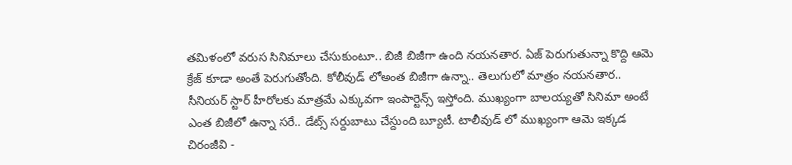తమిళంలో వరుస సినిమాలు చేసుకుంటూ.. బిజీ బిజీగా ఉంది నయనతార. ఏజ్ పెరుగుతున్నా కొద్ది ఆమె క్రేజ్ కూడా అంతే పెరుగుతోంది. కోలీవుడ్ లోఅంత బిజీగా ఉన్నా.. తెలుగులో మాత్రం నయనతార.. సీనియర్ స్టార్ హీరోలకు మాత్రమే ఎక్కువగా ఇంపార్టెన్స్ ఇస్తోంది. ముఖ్యంగా బాలయ్యతో సినిమా అంటే ఎంత బిజీలో ఉన్నా సరే.. డేట్స్ సర్దుబాటు చేస్దుంది బ్యూటీ. టాలీవుడ్ లో ముఖ్యంగా ఆమె ఇక్కడ చిరంజీవి -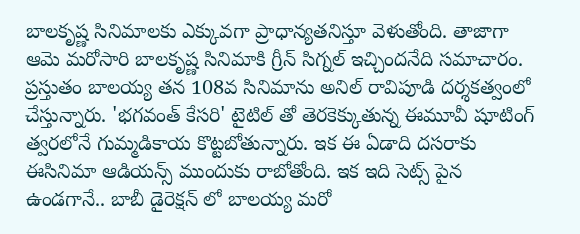బాలకృష్ణ సినిమాలకు ఎక్కువగా ప్రాధాన్యతనిస్తూ వెళుతోంది. తాజాగా ఆమె మరోసారి బాలకృష్ణ సినిమాకి గ్రీన్ సిగ్నల్ ఇచ్చిందనేది సమాచారం.
ప్రస్తుతం బాలయ్య తన 108వ సినిమాను అనిల్ రావిపూడి దర్శకత్వంలో చేస్తున్నారు. 'భగవంత్ కేసరి' టైటిల్ తో తెరకెక్కుతున్న ఈమూవీ షూటింగ్ త్వరలోనే గుమ్మడికాయ కొట్టబోతున్నారు. ఇక ఈ ఏడాది దసరాకు ఈసినిమా ఆడియన్స్ ముందుకు రాబోతోంది. ఇక ఇది సెట్స్ పైన ఉండగానే.. బాబీ డైరెక్షన్ లో బాలయ్య మరో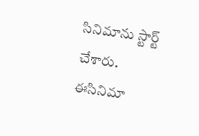సినిమాను స్టార్ట్ చేశారు. ఈసినిమా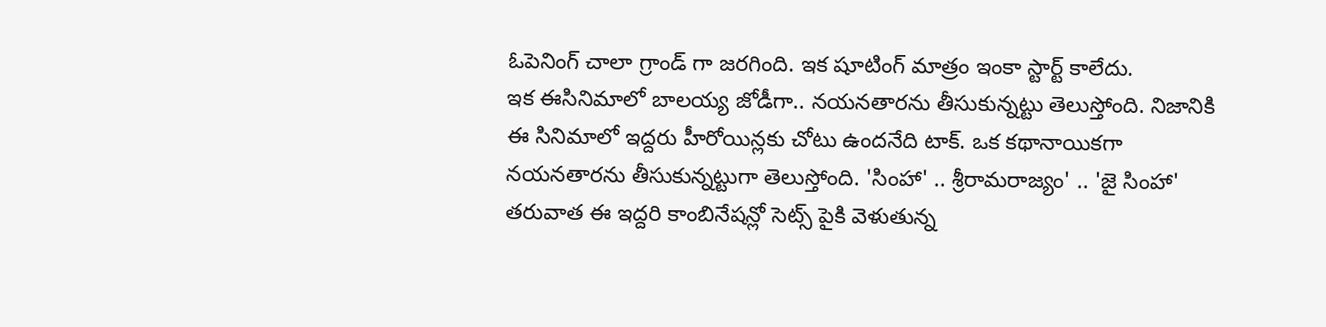ఓపెనింగ్ చాలా గ్రాండ్ గా జరగింది. ఇక షూటింగ్ మాత్రం ఇంకా స్టార్ట్ కాలేదు.
ఇక ఈసినిమాలో బాలయ్య జోడీగా.. నయనతారను తీసుకున్నట్టు తెలుస్తోంది. నిజానికి ఈ సినిమాలో ఇద్దరు హీరోయిన్లకు చోటు ఉందనేది టాక్. ఒక కథానాయికగా నయనతారను తీసుకున్నట్టుగా తెలుస్తోంది. 'సింహా' .. శ్రీరామరాజ్యం' .. 'జై సింహా' తరువాత ఈ ఇద్దరి కాంబినేషన్లో సెట్స్ పైకి వెళుతున్న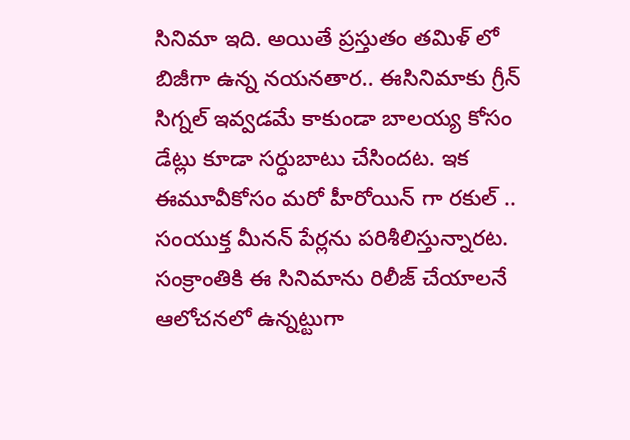సినిమా ఇది. అయితే ప్రస్తుతం తమిళ్ లో బిజీగా ఉన్న నయనతార.. ఈసినిమాకు గ్రీన్ సిగ్నల్ ఇవ్వడమే కాకుండా బాలయ్య కోసం డేట్లు కూడా సర్ధుబాటు చేసిందట. ఇక ఈమూవీకోసం మరో హీరోయిన్ గా రకుల్ .. సంయుక్త మీనన్ పేర్లను పరిశీలిస్తున్నారట. సంక్రాంతికి ఈ సినిమాను రిలీజ్ చేయాలనే ఆలోచనలో ఉన్నట్టుగా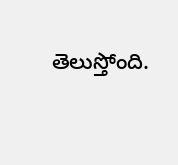తెలుస్తోంది.